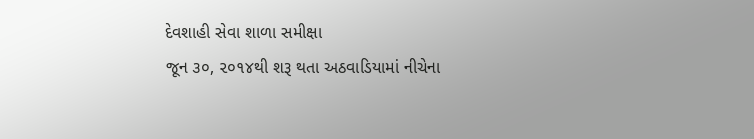દેવશાહી સેવા શાળા સમીક્ષા
જૂન ૩૦, ૨૦૧૪થી શરૂ થતા અઠવાડિયામાં નીચેના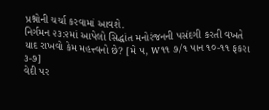પ્રશ્નોની ચર્ચા કરવામાં આવશે.
નિર્ગમન ૨૩:૨માં આપેલો સિદ્ધાંત મનોરંજનની પસંદગી કરતી વખતે યાદ રાખવો કેમ મહત્ત્વનો છે? [મે ૫, w૧૧ ૭/૧ પાન ૧૦-૧૧ ફકરા ૩-૭]
વેદી પર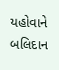યહોવાને બલિદાન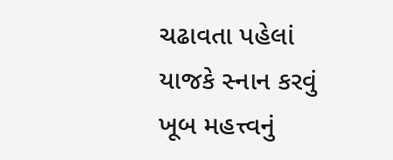ચઢાવતા પહેલાં યાજકે સ્નાન કરવું ખૂબ મહત્ત્વનું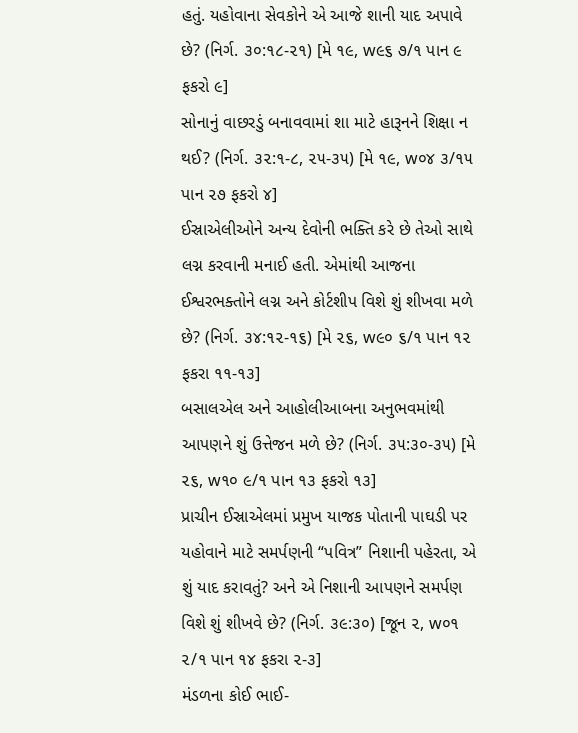હતું. યહોવાના સેવકોને એ આજે શાની યાદ અપાવે છે? (નિર્ગ. ૩૦:૧૮-૨૧) [મે ૧૯, w૯૬ ૭/૧ પાન ૯ ફકરો ૯]
સોનાનું વાછરડું બનાવવામાં શા માટે હારૂનને શિક્ષા ન થઈ? (નિર્ગ. ૩૨:૧-૮, ૨૫-૩૫) [મે ૧૯, w૦૪ ૩/૧૫ પાન ૨૭ ફકરો ૪]
ઈસ્રાએલીઓને અન્ય દેવોની ભક્તિ કરે છે તેઓ સાથે લગ્ન કરવાની મનાઈ હતી. એમાંથી આજના ઈશ્વરભક્તોને લગ્ન અને કોર્ટશીપ વિશે શું શીખવા મળે છે? (નિર્ગ. ૩૪:૧૨-૧૬) [મે ૨૬, w૯૦ ૬/૧ પાન ૧૨ ફકરા ૧૧-૧૩]
બસાલએલ અને આહોલીઆબના અનુભવમાંથી આપણને શું ઉત્તેજન મળે છે? (નિર્ગ. ૩૫:૩૦-૩૫) [મે ૨૬, w૧૦ ૯/૧ પાન ૧૩ ફકરો ૧૩]
પ્રાચીન ઈસ્રાએલમાં પ્રમુખ યાજક પોતાની પાઘડી પર યહોવાને માટે સમર્પણની “પવિત્ર” નિશાની પહેરતા, એ શું યાદ કરાવતું? અને એ નિશાની આપણને સમર્પણ વિશે શું શીખવે છે? (નિર્ગ. ૩૯:૩૦) [જૂન ૨, w૦૧ ૨/૧ પાન ૧૪ ફકરા ૨-૩]
મંડળના કોઈ ભાઈ-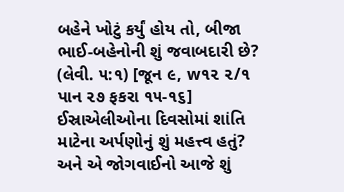બહેને ખોટું કર્યું હોય તો, બીજા ભાઈ-બહેનોની શું જવાબદારી છે? (લેવી. ૫:૧) [જૂન ૯, w૧૨ ૨/૧ પાન ૨૭ ફકરા ૧૫-૧૬]
ઈસ્રાએલીઓના દિવસોમાં શાંતિ માટેના અર્પણોનું શું મહત્ત્વ હતું? અને એ જોગવાઈનો આજે શું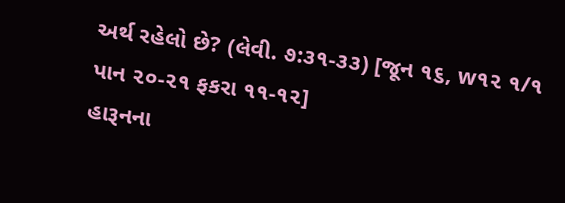અર્થ રહેલો છે? (લેવી. ૭:૩૧-૩૩) [જૂન ૧૬, w૧૨ ૧/૧ પાન ૨૦-૨૧ ફકરા ૧૧-૧૨]
હારૂનના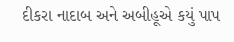દીકરા નાદાબ અને અબીહૂએ કયું પાપ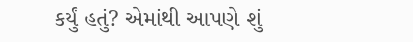કર્યું હતું? એમાંથી આપણે શું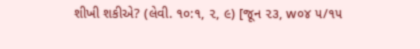શીખી શકીએ? (લેવી. ૧૦:૧, ૨, ૯) [જૂન ૨૩, w૦૪ ૫/૧૫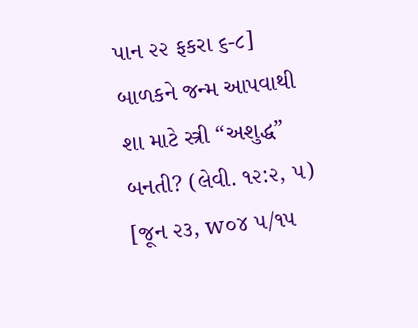પાન ૨૨ ફકરા ૬-૮]
બાળકને જન્મ આપવાથી શા માટે સ્ત્રી “અશુદ્ધ” બનતી? (લેવી. ૧૨:૨, ૫) [જૂન ૨૩, w૦૪ ૫/૧૫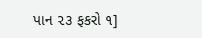પાન ૨૩ ફકરો ૧]